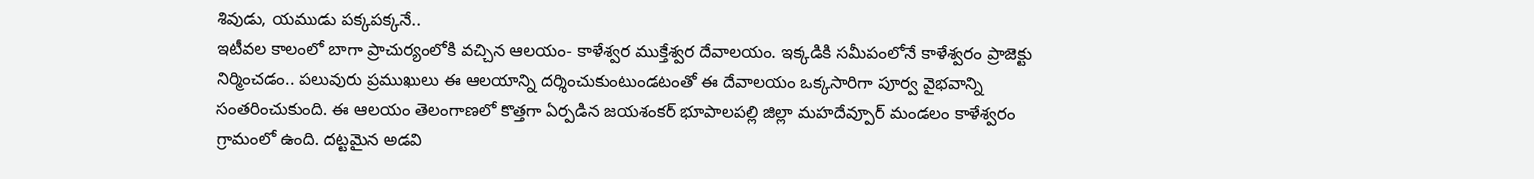శివుడు, యముడు పక్కపక్కనే..
ఇటీవల కాలంలో బాగా ప్రాచుర్యంలోకి వచ్చిన ఆలయం- కాళేశ్వర ముక్తేశ్వర దేవాలయం. ఇక్కడికి సమీపంలోనే కాళేశ్వరం ప్రాజెక్టు నిర్మించడం.. పలువురు ప్రముఖులు ఈ ఆలయాన్ని దర్శించుకుంటుండటంతో ఈ దేవాలయం ఒక్కసారిగా పూర్వ వైభవాన్ని సంతరించుకుంది. ఈ ఆలయం తెలంగాణలో కొత్తగా ఏర్పడిన జయశంకర్ భూపాలపల్లి జిల్లా మహదేవ్పూర్ మండలం కాళేశ్వరం గ్రామంలో ఉంది. దట్టమైన అడవి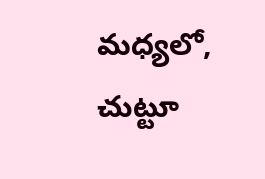మధ్యలో, చుట్టూ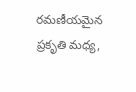రమణీయమైన ప్రకృతి మధ్య,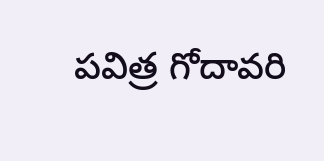పవిత్ర గోదావరి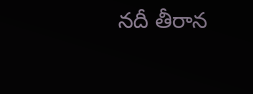నదీ తీరాన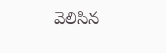వెలిసిన